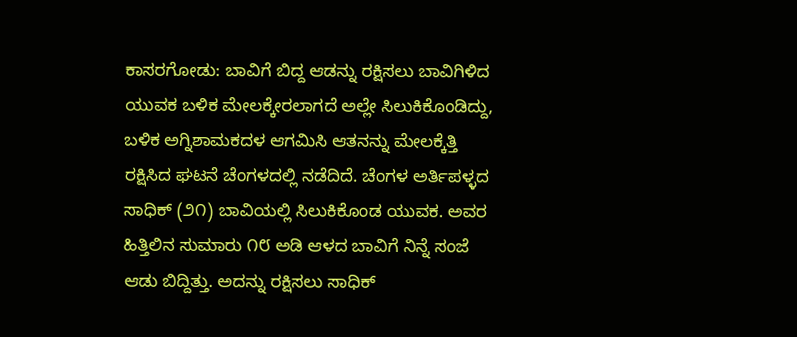ಕಾಸರಗೋಡು: ಬಾವಿಗೆ ಬಿದ್ದ ಆಡನ್ನು ರಕ್ಷಿಸಲು ಬಾವಿಗಿಳಿದ ಯುವಕ ಬಳಿಕ ಮೇಲಕ್ಕೇರಲಾಗದೆ ಅಲ್ಲೇ ಸಿಲುಕಿಕೊಂಡಿದ್ದು, ಬಳಿಕ ಅಗ್ನಿಶಾಮಕದಳ ಆಗಮಿಸಿ ಆತನನ್ನು ಮೇಲಕ್ಕೆತ್ತಿ ರಕ್ಷಿಸಿದ ಘಟನೆ ಚೆಂಗಳದಲ್ಲಿ ನಡೆದಿದೆ. ಚೆಂಗಳ ಅರ್ತಿಪಳ್ಳದ ಸಾಧಿಕ್ (೨೧) ಬಾವಿಯಲ್ಲಿ ಸಿಲುಕಿಕೊಂಡ ಯುವಕ. ಅವರ ಹಿತ್ತಿಲಿನ ಸುಮಾರು ೧೮ ಅಡಿ ಆಳದ ಬಾವಿಗೆ ನಿನ್ನೆ ಸಂಜೆ ಆಡು ಬಿದ್ದಿತ್ತು. ಅದನ್ನು ರಕ್ಷಿಸಲು ಸಾಧಿಕ್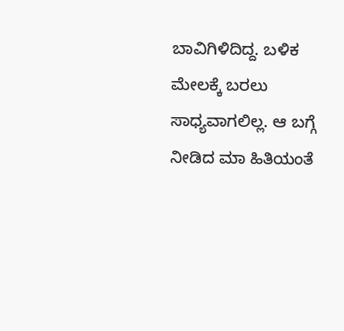ಬಾವಿಗಿಳಿದಿದ್ದ. ಬಳಿಕ ಮೇಲಕ್ಕೆ ಬರಲು ಸಾಧ್ಯವಾಗಲಿಲ್ಲ. ಆ ಬಗ್ಗೆ ನೀಡಿದ ಮಾ ಹಿತಿಯಂತೆ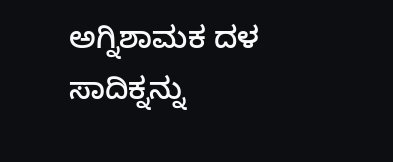ಅಗ್ನಿಶಾಮಕ ದಳ ಸಾದಿಕ್ನನ್ನು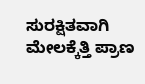ಸುರಕ್ಷಿತವಾಗಿ ಮೇಲಕ್ಕೆತ್ತಿ ಪ್ರಾಣ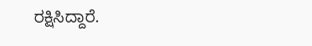ರಕ್ಷಿಸಿದ್ದಾರೆ.